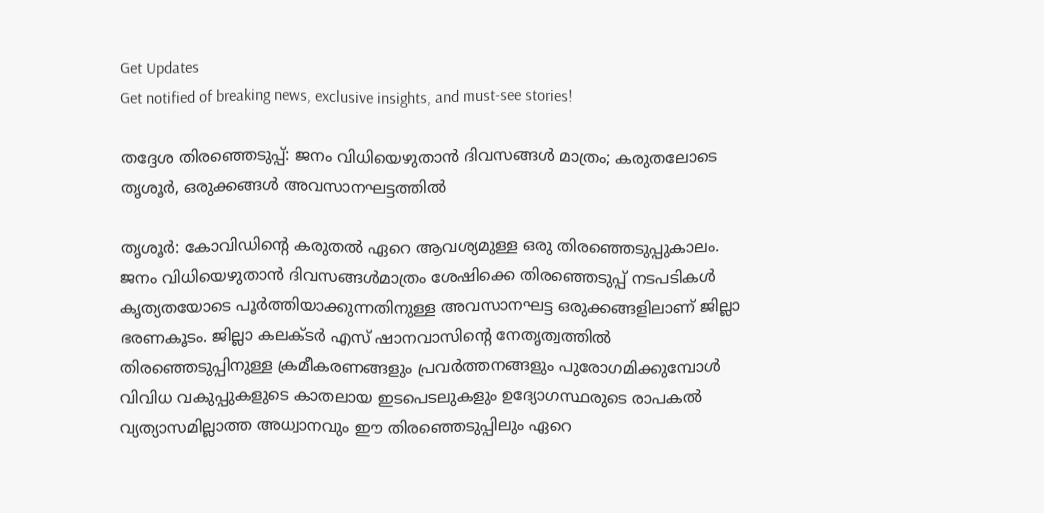Get Updates
Get notified of breaking news, exclusive insights, and must-see stories!

തദ്ദേശ തിരഞ്ഞെടുപ്പ്: ജനം വിധിയെഴുതാൻ ദിവസങ്ങള്‍ മാത്രം; കരുതലോടെ തൃശൂർ, ഒരുക്കങ്ങൾ അവസാനഘട്ടത്തിൽ

തൃശൂര്‍: കോവിഡിന്റെ കരുതല്‍ ഏറെ ആവശ്യമുള്ള ഒരു തിരഞ്ഞെടുപ്പുകാലം. ജനം വിധിയെഴുതാന്‍ ദിവസങ്ങള്‍മാത്രം ശേഷിക്കെ തിരഞ്ഞെടുപ്പ് നടപടികള്‍ കൃത്യതയോടെ പൂര്‍ത്തിയാക്കുന്നതിനുള്ള അവസാനഘട്ട ഒരുക്കങ്ങളിലാണ് ജില്ലാ ഭരണകൂടം. ജില്ലാ കലക്ടര്‍ എസ് ഷാനവാസിന്റെ നേതൃത്വത്തില്‍ തിരഞ്ഞെടുപ്പിനുള്ള ക്രമീകരണങ്ങളും പ്രവര്‍ത്തനങ്ങളും പുരോഗമിക്കുമ്പോള്‍ വിവിധ വകുപ്പുകളുടെ കാതലായ ഇടപെടലുകളും ഉദ്യോഗസ്ഥരുടെ രാപകല്‍ വ്യത്യാസമില്ലാത്ത അധ്വാനവും ഈ തിരഞ്ഞെടുപ്പിലും ഏറെ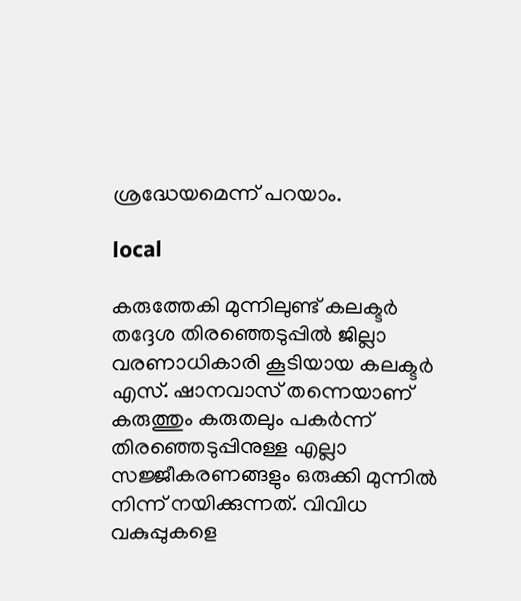ശ്രദ്ധേയമെന്ന് പറയാം.

local

കരുത്തേകി മുന്നിലുണ്ട് കലക്ടര്‍
തദ്ദേശ തിരഞ്ഞെടുപ്പില്‍ ജില്ലാ വരണാധികാരി കൂടിയായ കലക്ടര്‍ എസ്. ഷാനവാസ് തന്നെയാണ് കരുത്തും കരുതലും പകര്‍ന്ന് തിരഞ്ഞെടുപ്പിനുള്ള എല്ലാ സജ്ജീകരണങ്ങളും ഒരുക്കി മുന്നില്‍ നിന്ന് നയിക്കുന്നത്. വിവിധ വകുപ്പുകളെ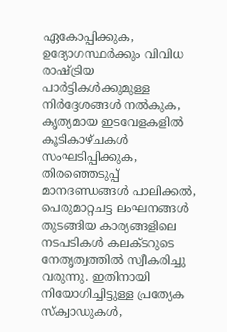ഏകോപ്പിക്കുക, ഉദ്യോഗസ്ഥര്‍ക്കും വിവിധ രാഷ്ട്രിയ പാര്‍ട്ടികള്‍ക്കുമുള്ള നിര്‍ദ്ദേശങ്ങള്‍ നല്‍കുക, കൃത്യമായ ഇടവേളകളില്‍ കൂടികാഴ്ചകള്‍ സംഘടിപ്പിക്കുക, തിരഞ്ഞെടുപ്പ് മാനദണ്ഡങ്ങള്‍ പാലിക്കല്‍, പെരുമാറ്റചട്ട ലംഘനങ്ങള്‍ തുടങ്ങിയ കാര്യങ്ങളിലെ നടപടികള്‍ കലക്ടറുടെ നേതൃത്വത്തില്‍ സ്വീകരിച്ചു വരുന്നു. ഇതിനായി നിയോഗിച്ചിട്ടുള്ള പ്രത്യേക സ്‌ക്വാഡുകള്‍,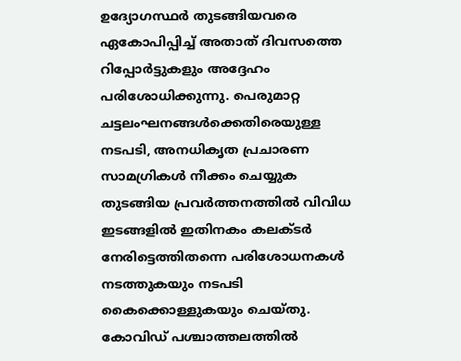ഉദ്യോഗസ്ഥര്‍ തുടങ്ങിയവരെ ഏകോപിപ്പിച്ച് അതാത് ദിവസത്തെ റിപ്പോര്‍ട്ടുകളും അദ്ദേഹം പരിശോധിക്കുന്നു. പെരുമാറ്റ ചട്ടലംഘനങ്ങള്‍ക്കെതിരെയുള്ള നടപടി, അനധികൃത പ്രചാരണ സാമഗ്രികള്‍ നീക്കം ചെയ്യുക തുടങ്ങിയ പ്രവര്‍ത്തനത്തില്‍ വിവിധ ഇടങ്ങളില്‍ ഇതിനകം കലക്ടര്‍ നേരിട്ടെത്തിതന്നെ പരിശോധനകള്‍ നടത്തുകയും നടപടി കൈക്കൊള്ളുകയും ചെയ്തു. കോവിഡ് പശ്ചാത്തലത്തില്‍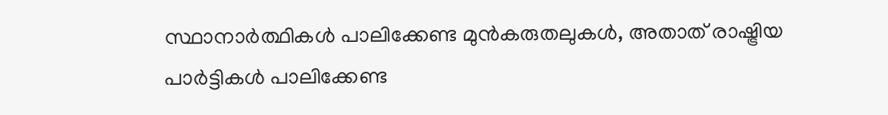സ്ഥാനാര്‍ത്ഥികള്‍ പാലിക്കേണ്ട മുന്‍കരുതലുകള്‍, അതാത് രാഷ്ട്രിയ പാര്‍ട്ടികള്‍ പാലിക്കേണ്ട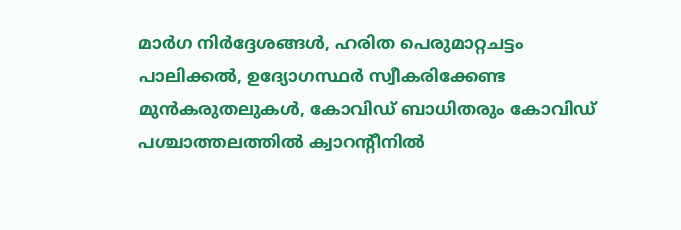മാര്‍ഗ നിര്‍ദ്ദേശങ്ങള്‍, ഹരിത പെരുമാറ്റചട്ടം പാലിക്കല്‍, ഉദ്യോഗസ്ഥര്‍ സ്വീകരിക്കേണ്ട മുന്‍കരുതലുകള്‍, കോവിഡ് ബാധിതരും കോവിഡ് പശ്ചാത്തലത്തില്‍ ക്വാറന്റീനില്‍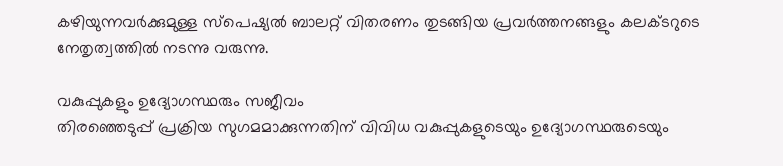കഴിയുന്നവര്‍ക്കുമുള്ള സ്പെഷ്യല്‍ ബാലറ്റ് വിതരണം തുടങ്ങിയ പ്രവര്‍ത്തനങ്ങളും കലക്ടറുടെ നേതൃത്വത്തില്‍ നടന്നു വരുന്നു.

വകുപ്പുകളും ഉദ്യോഗസ്ഥരും സജീവം
തിരഞ്ഞെടുപ്പ് പ്രക്രിയ സുഗമമാക്കുന്നതിന് വിവിധ വകുപ്പുകളുടെയും ഉദ്യോഗസ്ഥരുടെയും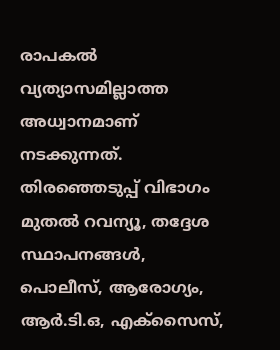രാപകല്‍ വ്യത്യാസമില്ലാത്ത അധ്വാനമാണ് നടക്കുന്നത്. തിരഞ്ഞെടുപ്പ് വിഭാഗം മുതല്‍ റവന്യൂ, തദ്ദേശ സ്ഥാപനങ്ങള്‍, പൊലീസ്, ആരോഗ്യം, ആര്‍.ടി.ഒ, എക്സൈസ്,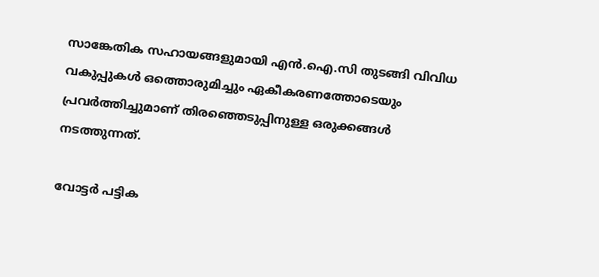സാങ്കേതിക സഹായങ്ങളുമായി എന്‍.ഐ.സി തുടങ്ങി വിവിധ വകുപ്പുകള്‍ ഒത്തൊരുമിച്ചും ഏകീകരണത്തോടെയും പ്രവര്‍ത്തിച്ചുമാണ് തിരഞ്ഞെടുപ്പിനുള്ള ഒരുക്കങ്ങള്‍ നടത്തുന്നത്.

വോട്ടര്‍ പട്ടിക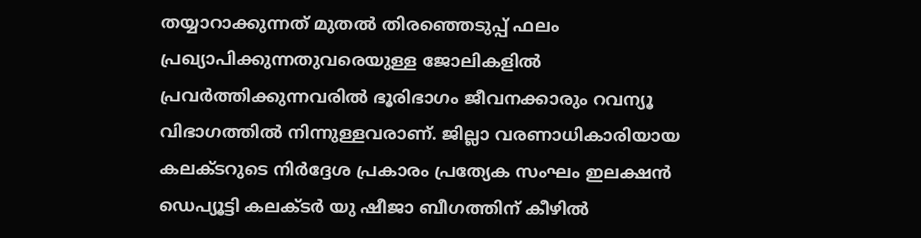തയ്യാറാക്കുന്നത് മുതല്‍ തിരഞ്ഞെടുപ്പ് ഫലം പ്രഖ്യാപിക്കുന്നതുവരെയുള്ള ജോലികളില്‍ പ്രവര്‍ത്തിക്കുന്നവരില്‍ ഭൂരിഭാഗം ജീവനക്കാരും റവന്യൂ വിഭാഗത്തില്‍ നിന്നുള്ളവരാണ്. ജില്ലാ വരണാധികാരിയായ കലക്ടറുടെ നിര്‍ദ്ദേശ പ്രകാരം പ്രത്യേക സംഘം ഇലക്ഷന്‍ ഡെപ്യൂട്ടി കലക്ടര്‍ യു ഷീജാ ബീഗത്തിന് കീഴില്‍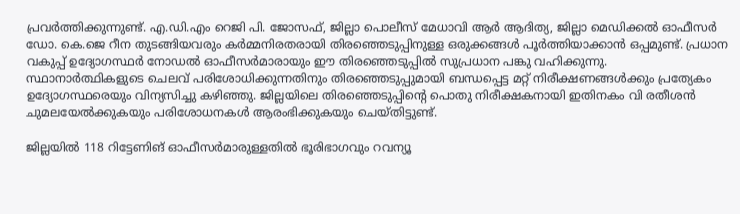പ്രവര്‍ത്തിക്കുന്നുണ്ട്. എ.ഡി.എം റെജി പി. ജോസഫ്, ജില്ലാ പൊലീസ് മേധാവി ആര്‍ ആദിത്യ, ജില്ലാ മെഡിക്കല്‍ ഓഫീസര്‍ ഡോ. കെ.ജെ റീന തുടങ്ങിയവരും കര്‍മ്മനിരതരായി തിരഞ്ഞെടുപ്പിനുള്ള ഒരുക്കങ്ങള്‍ പൂര്‍ത്തിയാക്കാന്‍ ഒപ്പമുണ്ട്. പ്രധാന വകുപ്പ് ഉദ്യോഗസ്ഥര്‍ നോഡല്‍ ഓഫീസര്‍മാരായും ഈ തിരഞ്ഞെടുപ്പില്‍ സുപ്രധാന പങ്കു വഹിക്കുന്നു. സ്ഥാനാര്‍ത്ഥികളുടെ ചെലവ് പരിശോധിക്കുന്നതിനും തിരഞ്ഞെടുപ്പുമായി ബന്ധപ്പെട്ട മറ്റ് നിരീക്ഷണങ്ങള്‍ക്കും പ്രത്യേകം ഉദ്യോഗസ്ഥരെയും വിന്യസിച്ചു കഴിഞ്ഞു. ജില്ലയിലെ തിരഞ്ഞെടുപ്പിന്റെ പൊതു നിരീക്ഷകനായി ഇതിനകം വി രതീശന്‍ ചുമലയേല്‍ക്കുകയും പരിശോധനകള്‍ ആരംഭിക്കുകയും ചെയ്തിട്ടുണ്ട്.

ജില്ലയില്‍ 118 റിട്ടേണിങ് ഓഫീസര്‍മാരുള്ളതില്‍ ഭൂരിഭാഗവും റവന്യൂ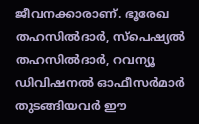ജീവനക്കാരാണ്. ഭൂരേഖ തഹസില്‍ദാര്‍, സ്പെഷ്യല്‍ തഹസില്‍ദാര്‍, റവന്യൂ ഡിവിഷനല്‍ ഓഫീസര്‍മാര്‍ തുടങ്ങിയവര്‍ ഈ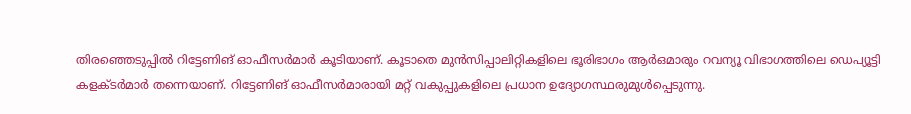തിരഞ്ഞെടുപ്പില്‍ റിട്ടേണിങ് ഓഫീസര്‍മാര്‍ കൂടിയാണ്. കൂടാതെ മുന്‍സിപ്പാലിറ്റികളിലെ ഭൂരിഭാഗം ആര്‍ഒമാരും റവന്യൂ വിഭാഗത്തിലെ ഡെപ്യൂട്ടി കളക്ടര്‍മാര്‍ തന്നെയാണ്. റിട്ടേണിങ് ഓഫീസര്‍മാരായി മറ്റ് വകുപ്പുകളിലെ പ്രധാന ഉദ്യോഗസ്ഥരുമുള്‍പ്പെടുന്നു.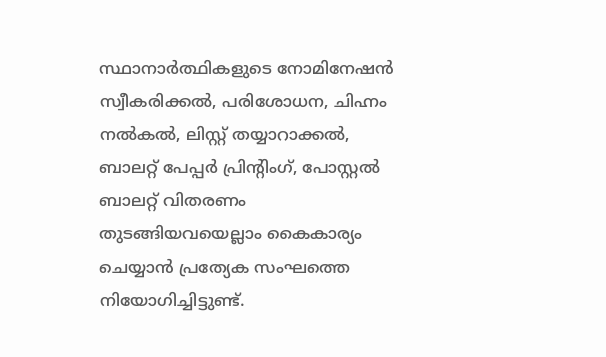സ്ഥാനാര്‍ത്ഥികളുടെ നോമിനേഷന്‍ സ്വീകരിക്കല്‍, പരിശോധന, ചിഹ്നം നല്‍കല്‍, ലിസ്റ്റ് തയ്യാറാക്കല്‍, ബാലറ്റ് പേപ്പര്‍ പ്രിന്റിംഗ്, പോസ്റ്റല്‍ ബാലറ്റ് വിതരണം തുടങ്ങിയവയെല്ലാം കൈകാര്യം ചെയ്യാന്‍ പ്രത്യേക സംഘത്തെ നിയോഗിച്ചിട്ടുണ്ട്.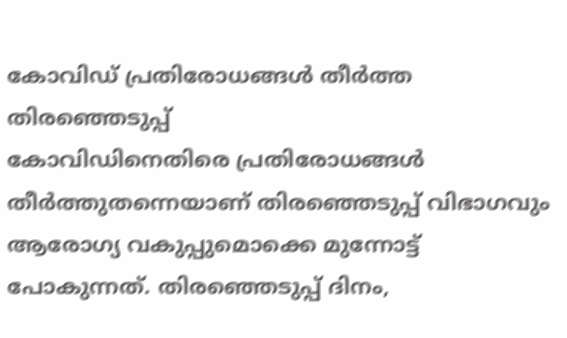കോവിഡ് പ്രതിരോധങ്ങള്‍ തീര്‍ത്ത തിരഞ്ഞെടുപ്പ്
കോവിഡിനെതിരെ പ്രതിരോധങ്ങള്‍ തീര്‍ത്തുതന്നെയാണ് തിരഞ്ഞെടുപ്പ് വിഭാഗവും ആരോഗ്യ വകുപ്പുമൊക്കെ മുന്നോട്ട് പോകുന്നത്. തിരഞ്ഞെടുപ്പ് ദിനം,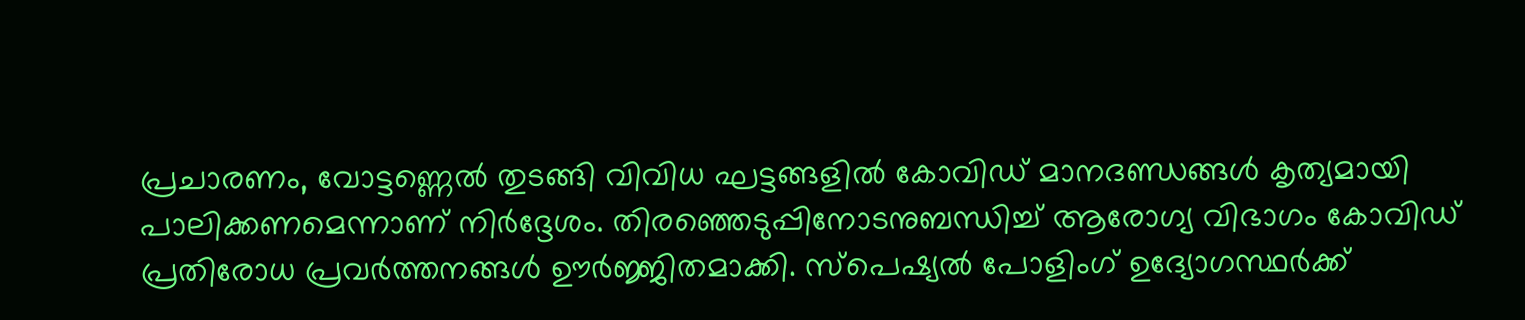പ്രചാരണം, വോട്ടണ്ണെല്‍ തുടങ്ങി വിവിധ ഘട്ടങ്ങളില്‍ കോവിഡ് മാനദണ്ഡങ്ങള്‍ കൃത്യമായി പാലിക്കണമെന്നാണ് നിര്‍ദ്ദേശം. തിരഞ്ഞെടുപ്പിനോടനുബന്ധിച്ച് ആരോഗ്യ വിഭാഗം കോവിഡ് പ്രതിരോധ പ്രവര്‍ത്തനങ്ങള്‍ ഊര്‍ജ്ജിതമാക്കി. സ്പെഷ്യല്‍ പോളിംഗ് ഉദ്യോഗസ്ഥര്‍ക്ക്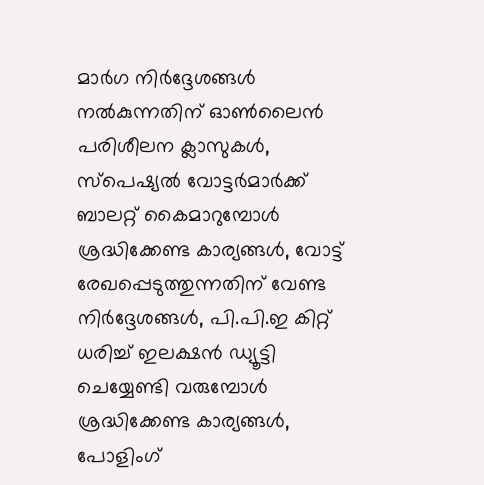മാര്‍ഗ നിര്‍ദ്ദേശങ്ങള്‍ നല്‍കുന്നതിന് ഓണ്‍ലൈന്‍ പരിശീലന ക്ലാസുകള്‍, സ്പെഷ്യല്‍ വോട്ടര്‍മാര്‍ക്ക് ബാലറ്റ് കൈമാറുമ്പോള്‍ ശ്രദ്ധിക്കേണ്ട കാര്യങ്ങള്‍, വോട്ട് രേഖപ്പെടുത്തുന്നതിന് വേണ്ട നിര്‍ദ്ദേശങ്ങള്‍, പി.പി.ഇ കിറ്റ് ധരിച്ച് ഇലക്ഷന്‍ ഡ്യൂട്ടി ചെയ്യേണ്ടി വരുമ്പോള്‍ ശ്രദ്ധിക്കേണ്ട കാര്യങ്ങള്‍, പോളിംഗ്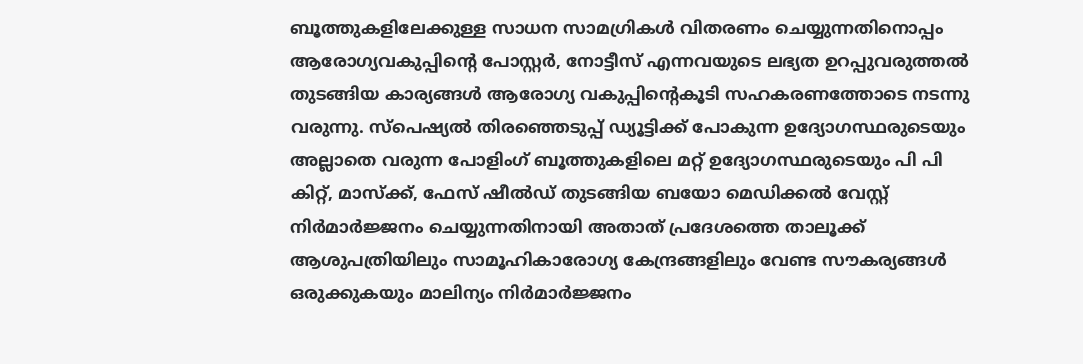ബൂത്തുകളിലേക്കുള്ള സാധന സാമഗ്രികള്‍ വിതരണം ചെയ്യുന്നതിനൊപ്പം ആരോഗ്യവകുപ്പിന്റെ പോസ്റ്റര്‍, നോട്ടീസ് എന്നവയുടെ ലഭ്യത ഉറപ്പുവരുത്തല്‍ തുടങ്ങിയ കാര്യങ്ങള്‍ ആരോഗ്യ വകുപ്പിന്റെകൂടി സഹകരണത്തോടെ നടന്നു വരുന്നു. സ്പെഷ്യല്‍ തിരഞ്ഞെടുപ്പ് ഡ്യൂട്ടിക്ക് പോകുന്ന ഉദ്യോഗസ്ഥരുടെയും അല്ലാതെ വരുന്ന പോളിംഗ് ബൂത്തുകളിലെ മറ്റ് ഉദ്യോഗസ്ഥരുടെയും പി പി കിറ്റ്, മാസ്‌ക്ക്, ഫേസ് ഷീല്‍ഡ് തുടങ്ങിയ ബയോ മെഡിക്കല്‍ വേസ്റ്റ് നിര്‍മാര്‍ജ്ജനം ചെയ്യുന്നതിനായി അതാത് പ്രദേശത്തെ താലൂക്ക് ആശുപത്രിയിലും സാമൂഹികാരോഗ്യ കേന്ദ്രങ്ങളിലും വേണ്ട സൗകര്യങ്ങള്‍ ഒരുക്കുകയും മാലിന്യം നിര്‍മാര്‍ജ്ജനം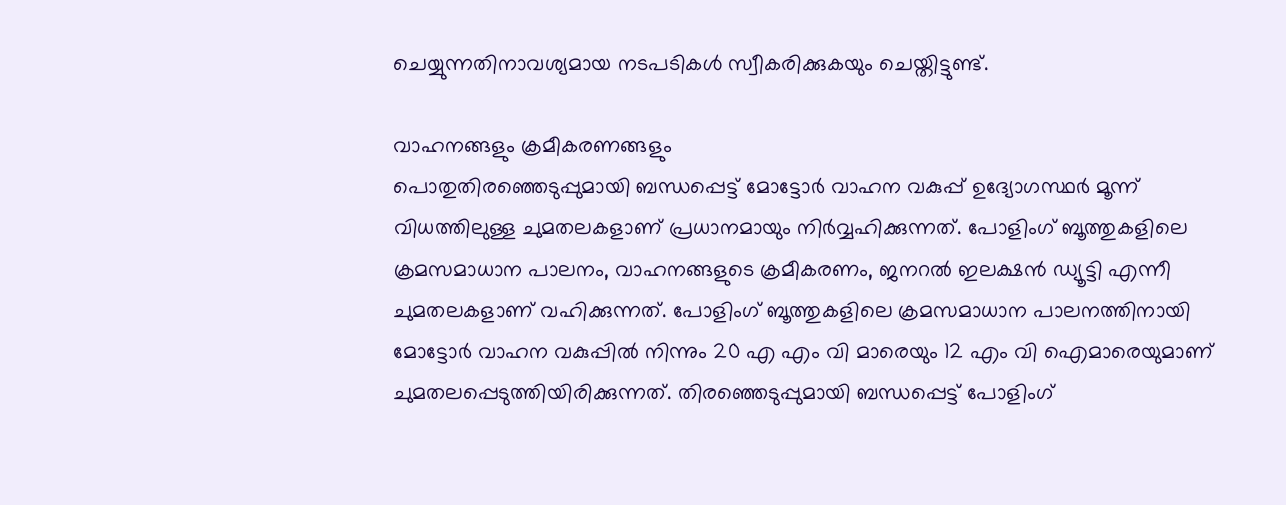ചെയ്യുന്നതിനാവശ്യമായ നടപടികള്‍ സ്വീകരിക്കുകയും ചെയ്തിട്ടുണ്ട്.

വാഹനങ്ങളും ക്രമീകരണങ്ങളും
പൊതുതിരഞ്ഞെടുപ്പുമായി ബന്ധപ്പെട്ട് മോട്ടോര്‍ വാഹന വകുപ്പ് ഉദ്യോഗസ്ഥര്‍ മൂന്ന് വിധത്തിലുള്ള ചുമതലകളാണ് പ്രധാനമായും നിര്‍വ്വഹിക്കുന്നത്. പോളിംഗ് ബൂത്തുകളിലെ ക്രമസമാധാന പാലനം, വാഹനങ്ങളുടെ ക്രമീകരണം, ജനറല്‍ ഇലക്ഷന്‍ ഡ്യൂട്ടി എന്നീ ചുമതലകളാണ് വഹിക്കുന്നത്. പോളിംഗ് ബൂത്തുകളിലെ ക്രമസമാധാന പാലനത്തിനായി മോട്ടോര്‍ വാഹന വകുപ്പില്‍ നിന്നും 20 എ എം വി മാരെയും 12 എം വി ഐമാരെയുമാണ് ചുമതലപ്പെടുത്തിയിരിക്കുന്നത്. തിരഞ്ഞെടുപ്പുമായി ബന്ധപ്പെട്ട് പോളിംഗ്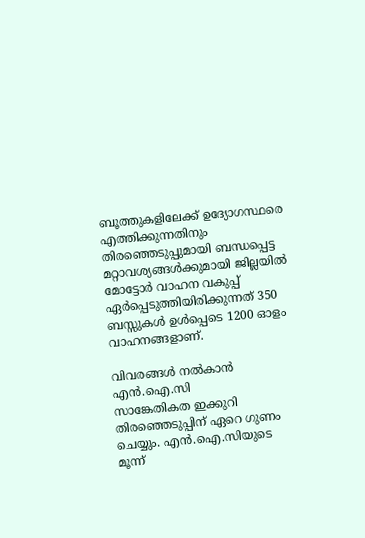ബൂത്തുകളിലേക്ക് ഉദ്യോഗസ്ഥരെ എത്തിക്കുന്നതിനും തിരഞ്ഞെടുപ്പുമായി ബന്ധപ്പെട്ട മറ്റാവശ്യങ്ങള്‍ക്കുമായി ജില്ലയില്‍ മോട്ടോര്‍ വാഹന വകുപ്പ് ഏര്‍പ്പെടുത്തിയിരിക്കുന്നത് 350 ബസ്സുകള്‍ ഉള്‍പ്പെടെ 1200 ഓളം വാഹനങ്ങളാണ്.

വിവരങ്ങള്‍ നല്‍കാന്‍ എന്‍.ഐ.സി
സാങ്കേതികത ഇക്കുറി തിരഞ്ഞെടുപ്പിന് ഏറെ ഗുണം ചെയ്യും. എന്‍.ഐ.സിയുടെ മൂന്ന്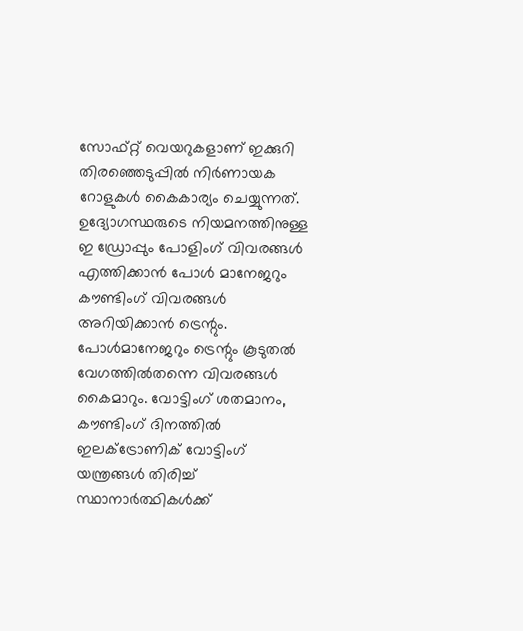സോഫ്റ്റ് വെയറുകളാണ് ഇക്കുറി തിരഞ്ഞെടുപ്പില്‍ നിര്‍ണായക റോളുകള്‍ കൈകാര്യം ചെയ്യുന്നത്. ഉദ്യോഗസ്ഥരുടെ നിയമനത്തിനുള്ള ഇ ഡ്രോപ്പും പോളിംഗ് വിവരങ്ങള്‍ എത്തിക്കാന്‍ പോള്‍ മാനേജറും കൗണ്ടിംഗ് വിവരങ്ങള്‍ അറിയിക്കാന്‍ ട്രെന്റും. പോള്‍മാനേജറും ട്രെന്റും കൂടുതല്‍ വേഗത്തില്‍തന്നെ വിവരങ്ങള്‍ കൈമാറും. വോട്ടിംഗ് ശതമാനം, കൗണ്ടിംഗ് ദിനത്തില്‍ ഇലക്ട്രോണിക് വോട്ടിംഗ് യന്ത്രങ്ങള്‍ തിരിച്ച് സ്ഥാനാര്‍ത്ഥികള്‍ക്ക്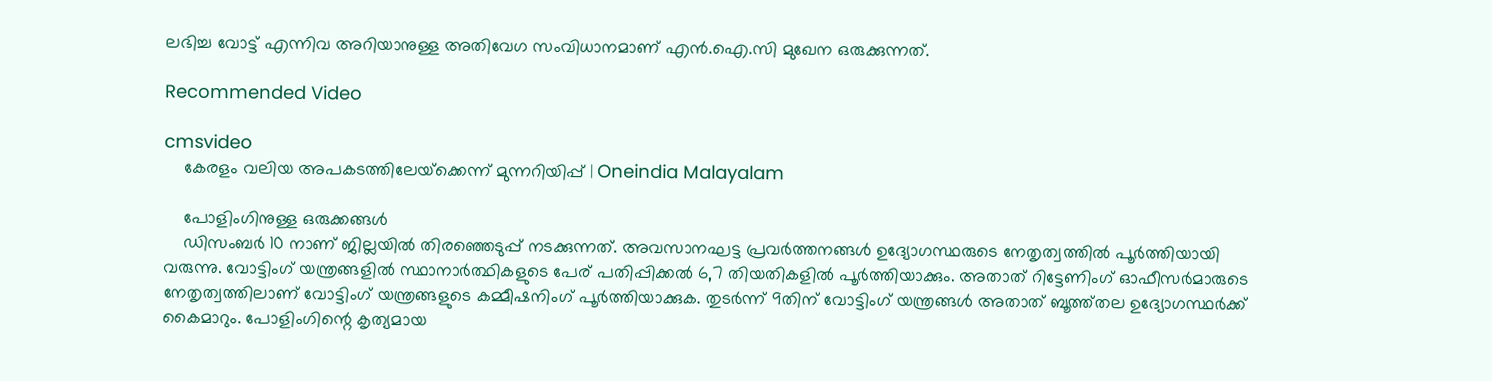ലഭിച്ച വോട്ട് എന്നിവ അറിയാനുള്ള അതിവേഗ സംവിധാനമാണ് എന്‍.ഐ.സി മുഖേന ഒരുക്കുന്നത്.

Recommended Video

cmsvideo
    കേരളം വലിയ അപകടത്തിലേയ്‌ക്കെന്ന് മുന്നറിയിപ്പ് | Oneindia Malayalam

    പോളിംഗിനുള്ള ഒരുക്കങ്ങള്‍
    ഡിസംബര്‍ 10 നാണ് ജില്ലയില്‍ തിരഞ്ഞെടുപ്പ് നടക്കുന്നത്. അവസാനഘട്ട പ്രവര്‍ത്തനങ്ങള്‍ ഉദ്യോഗസ്ഥരുടെ നേതൃത്വത്തില്‍ പൂര്‍ത്തിയായി വരുന്നു. വോട്ടിംഗ് യന്ത്രങ്ങളില്‍ സ്ഥാനാര്‍ത്ഥികളുടെ പേര് പതിപ്പിക്കല്‍ 6,7 തിയതികളില്‍ പൂര്‍ത്തിയാക്കും. അതാത് റിട്ടേണിംഗ് ഓഫീസര്‍മാരുടെ നേതൃത്വത്തിലാണ് വോട്ടിംഗ് യന്ത്രങ്ങളുടെ കമ്മീഷനിംഗ് പൂര്‍ത്തിയാക്കുക. തുടര്‍ന്ന് 9തിന് വോട്ടിംഗ് യന്ത്രങ്ങള്‍ അതാത് ബൂത്ത്തല ഉദ്യോഗസ്ഥര്‍ക്ക് കൈമാറും. പോളിംഗിന്റെ കൃത്യമായ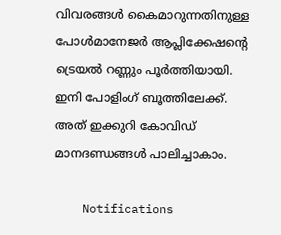വിവരങ്ങള്‍ കൈമാറുന്നതിനുള്ള പോള്‍മാനേജര്‍ ആപ്ലിക്കേഷന്റെ ട്രെയല്‍ റണ്ണും പൂര്‍ത്തിയായി. ഇനി പോളിംഗ് ബൂത്തിലേക്ക്. അത് ഇക്കുറി കോവിഡ് മാനദണ്ഡങ്ങള്‍ പാലിച്ചാകാം.

    Notifications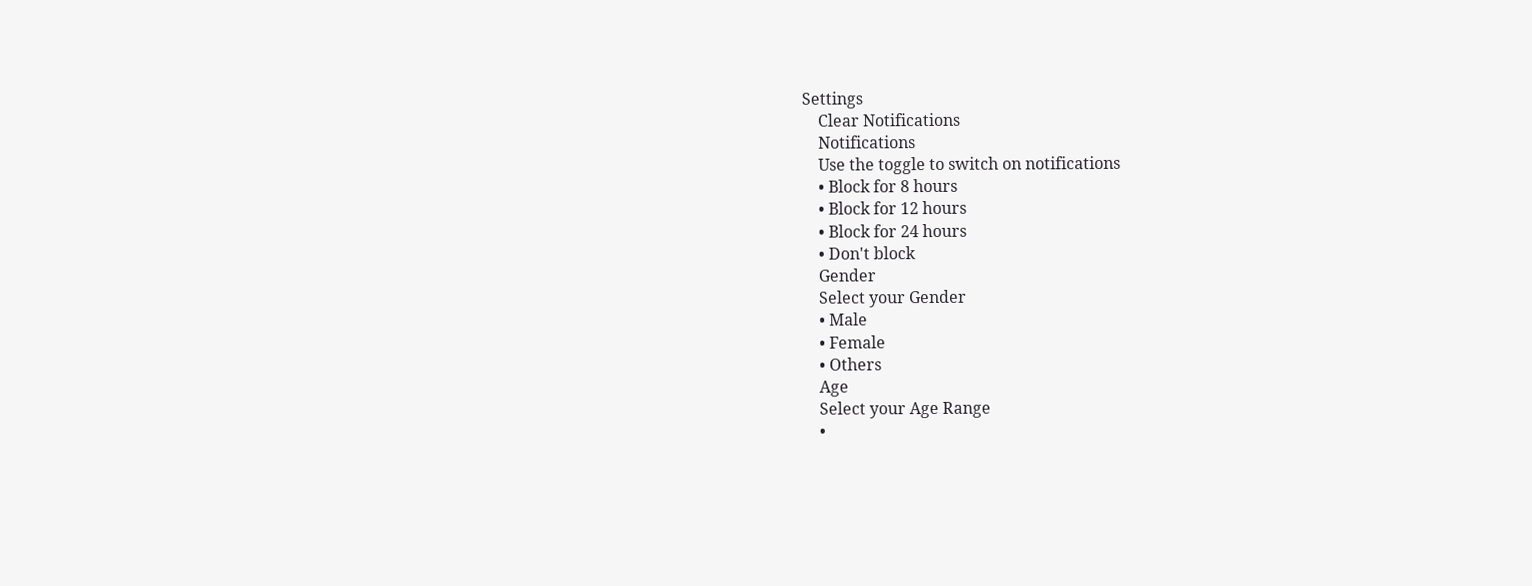Settings
    Clear Notifications
    Notifications
    Use the toggle to switch on notifications
    • Block for 8 hours
    • Block for 12 hours
    • Block for 24 hours
    • Don't block
    Gender
    Select your Gender
    • Male
    • Female
    • Others
    Age
    Select your Age Range
    •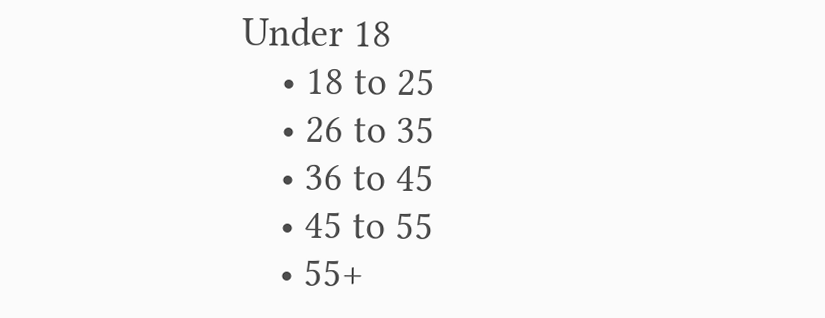Under 18
    • 18 to 25
    • 26 to 35
    • 36 to 45
    • 45 to 55
    • 55+